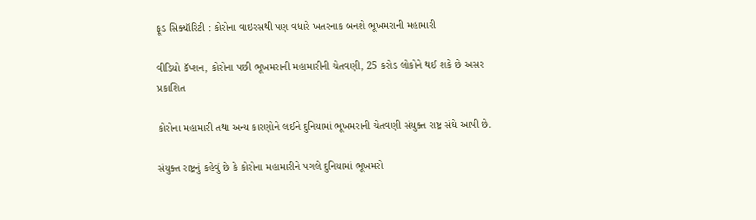ફૂડ સિક્યૉરિટી : કોરોના વાઇરસથી પણ વધારે ખતરનાક બનશે ભૂખમરાની મહામારી

વીડિયો કૅપ્શન, કોરોના પછી ભૂખમરાની મહામારીની ચેતવણી, 25 કરોડ લોકોને થઈ શકે છે અસર
પ્રકાશિત

કોરોના મહામારી તથા અન્ય કારણોને લઈને દુનિયામાં ભૂખમરાની ચેતવણી સંયુક્ત રાષ્ટ્ર સંઘે આપી છે.

સંયુક્ત રાષ્ટ્રનું કહેવું છે કે કોરોના મહામારીને પગલે દુનિયામાં ભૂખમરો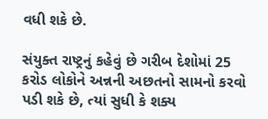વધી શકે છે.

સંયુક્ત રાષ્ટ્રનું કહેવું છે ગરીબ દેશોમાં 25 કરોડ લોકોને અન્નની અછતનો સામનો કરવો પડી શકે છે, ત્યાં સુધી કે શક્ય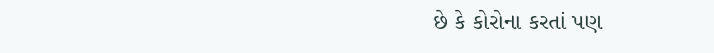છે કે કોરોના કરતાં પણ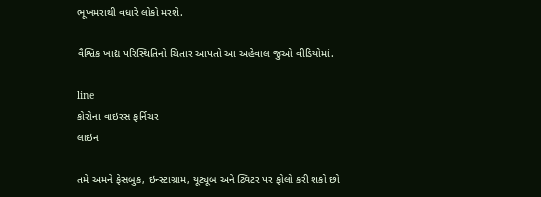ભૂખમરાથી વધારે લોકો મરશે.

વૈશ્વિક ખાદ્ય પરિસ્થિતિનો ચિતાર આપતો આ અહેવાલ જુઓ વીડિયોમાં.

line
કોરોના વાઇરસ ફર્નિચર
લાઇન

તમે અમને ફેસબુક, ઇન્સ્ટાગ્રામ, યૂટ્યૂબ અને ટ્વિટર પર ફોલો કરી શકો છો